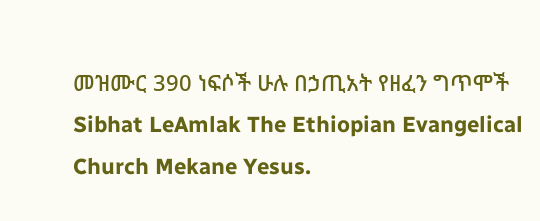መዝሙር 390 ነፍሶች ሁሉ በኃጢአት የዘፈን ግጥሞች
Sibhat LeAmlak The Ethiopian Evangelical Church Mekane Yesus.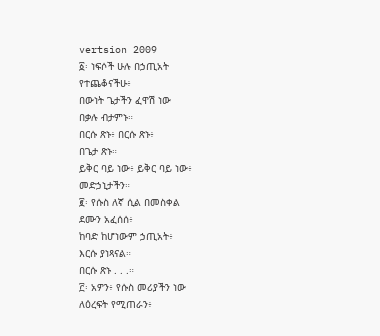vertsion 2009
፩፡ ነፍሶች ሁሉ በኃጢአት
የተጨቆናችሁ፥
በውነት ጌታችን ፈዋሽ ነው
በቃሉ ብታምኑ።
በርሱ ጽኑ፥ በርሱ ጽኑ፥
በጌታ ጽኑ።
ይቅር ባይ ነው፥ ይቅር ባይ ነው፥
መድኃኒታችን።
፪፡ የሱስ ለኛ ሲል በመስቀል
ደሙን አፈሰሰ፥
ከባድ ከሆነውም ኃጢአት፥
እርሱ ያነጻናል።
በርሱ ጽኑ . . .።
፫፡ አዎን፥ የሱስ መሪያችን ነው
ለዕረፍት የሚጠራን፥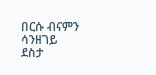በርሱ ብናምን ሳንዘገይ
ደስታ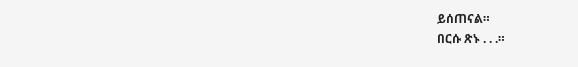ይሰጠናል።
በርሱ ጽኑ . . .።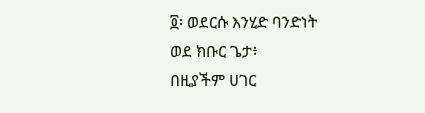፬፡ ወደርሱ እንሂድ ባንድነት
ወደ ክቡር ጌታ፥
በዚያችም ሀገር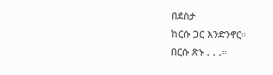በደስታ
ከርሱ ጋር እንድንኖር።
በርሱ ጽኑ . . .።